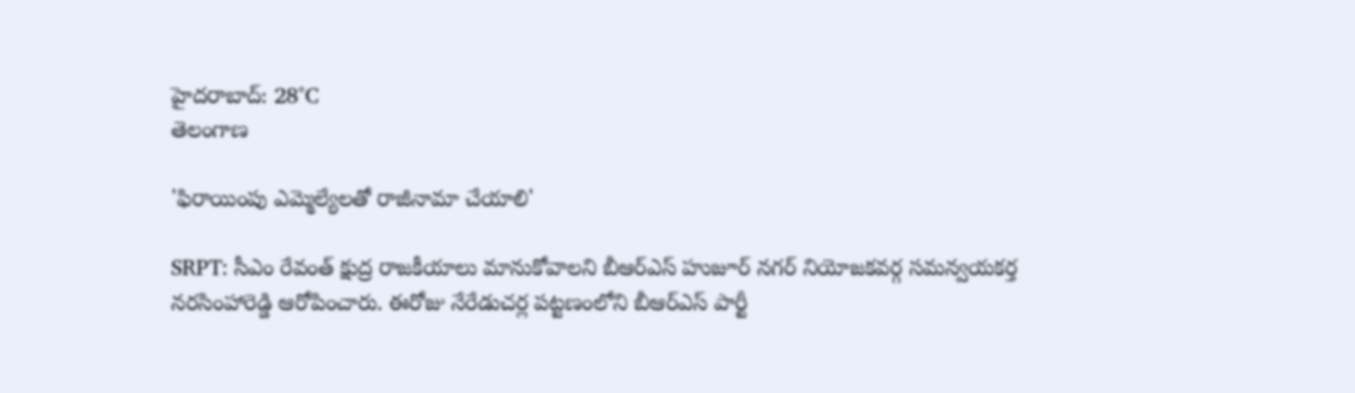హైదరాబాద్: 28°C
తెలంగాణ

'ఫిరాయింపు ఎమ్మెల్యేలతో రాజీనామా చేయాలి'

SRPT: సీఎం రేవంత్ క్షుద్ర రాజకీయాలు మానుకోవాలని బీఆర్ఎస్ హుజూర్ నగర్ నియోజకవర్గ సమన్వయకర్త నరసింహారెడ్డి ఆరోపించారు. ఈరోజు నేరేడుచర్ల పట్టణంలోని బీఆర్ఎస్ పార్టీ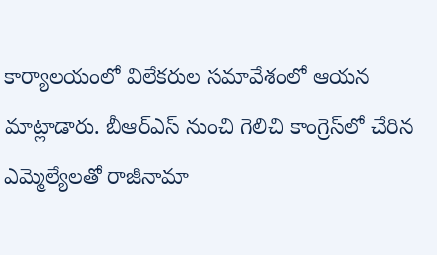కార్యాలయంలో విలేకరుల సమావేశంలో ఆయన మాట్లాడారు. బీఆర్ఎస్ నుంచి గెలిచి కాంగ్రెస్‌లో చేరిన ఎమ్మెల్యేలతో రాజీనామా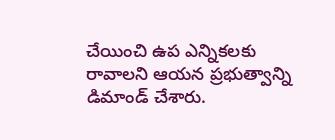చేయించి ఉప ఎన్నికలకు రావాలని ఆయన ప్రభుత్వాన్ని డిమాండ్ చేశారు.